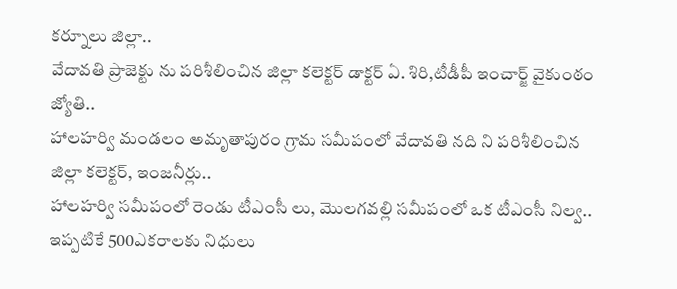కర్నూలు జిల్లా..
వేదావతి ప్రాజెక్టు ను పరిశీలించిన జిల్లా కలెక్టర్ డాక్టర్ ఏ. శిరి,టీడీపీ ఇంచార్జ్ వైకుంఠం జ్యోతి..
హాలహర్వి మండలం అమృతాపురం గ్రామ సమీపంలో వేదావతి నది ని పరిశీలించిన జిల్లా కలెక్టర్, ఇంజనీర్లు..
హాలహర్వి సమీపంలో రెండు టీఎంసీ లు, మొలగవల్లి సమీపంలో ఒక టీఎంసీ నిల్వ..
ఇప్పటికే 500ఎకరాలకు నిధులు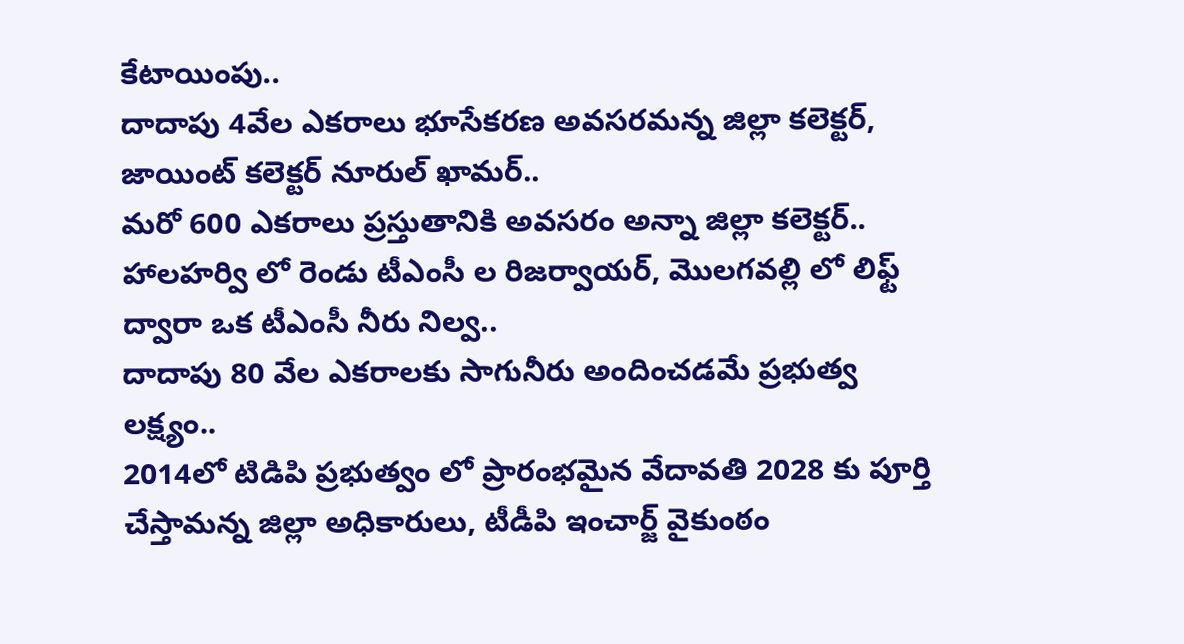కేటాయింపు..
దాదాపు 4వేల ఎకరాలు భూసేకరణ అవసరమన్న జిల్లా కలెక్టర్, జాయింట్ కలెక్టర్ నూరుల్ ఖామర్..
మరో 600 ఎకరాలు ప్రస్తుతానికి అవసరం అన్నా జిల్లా కలెక్టర్..
హాలహర్వి లో రెండు టీఎంసీ ల రిజర్వాయర్, మొలగవల్లి లో లిఫ్ట్ ద్వారా ఒక టీఎంసీ నీరు నిల్వ..
దాదాపు 80 వేల ఎకరాలకు సాగునీరు అందించడమే ప్రభుత్వ లక్ష్యం..
2014లో టిడిపి ప్రభుత్వం లో ప్రారంభమైన వేదావతి 2028 కు పూర్తి చేస్తామన్న జిల్లా అధికారులు, టీడీపి ఇంచార్జ్ వైకుంఠం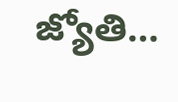జ్యోతి…